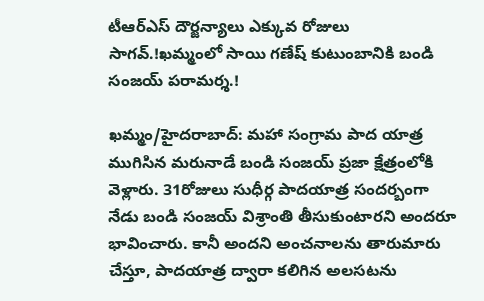టీఆర్ఎస్ దౌర్జన్యాలు ఎక్కువ రోజులు సాగవ్.!ఖమ్మంలో సాయి గణేష్ కుటుంబానికి బండి సంజయ్ పరామర్శ.!

ఖమ్మం/హైదరాబాద్: మహా సంగ్రామ పాద యాత్ర ముగిసిన మరునాడే బండి సంజయ్ ప్రజా క్షేత్రంలోకి వెళ్లారు. 31రోజులు సుధీర్గ పాదయాత్ర సందర్బంగా నేడు బండి సంజయ్ విశ్రాంతి తీసుకుంటారని అందరూ భావించారు. కానీ అందని అంచనాలను తారుమారు చేస్తూ, పాదయాత్ర ద్వారా కలిగిన అలసటను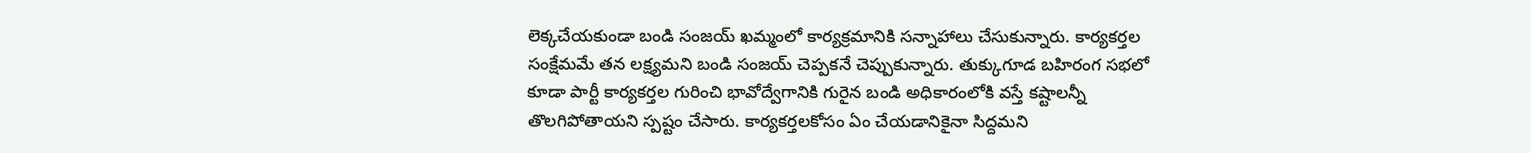లెక్కచేయకుండా బండి సంజయ్ ఖమ్మంలో కార్యక్రమానికి సన్నాహాలు చేసుకున్నారు. కార్యకర్తల సంక్షేమమే తన లక్ష్యమని బండి సంజయ్ చెప్పకనే చెప్పుకున్నారు. తుక్కుగూడ బహిరంగ సభలో కూడా పార్టీ కార్యకర్తల గురించి భావోద్వేగానికి గురైన బండి అధికారంలోకి వస్తే కష్టాలన్నీ తొలగిపోతాయని స్పష్టం చేసారు. కార్యకర్తలకోసం ఏం చేయడానికైనా సిద్దమని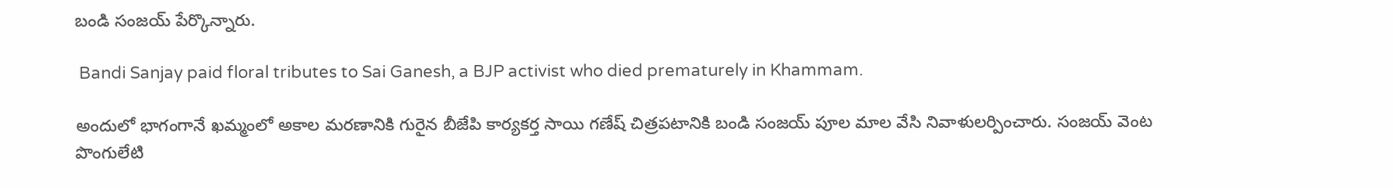బండి సంజయ్ పేర్కొన్నారు.

 Bandi Sanjay paid floral tributes to Sai Ganesh, a BJP activist who died prematurely in Khammam.

అందులో భాగంగానే ఖమ్మంలో అకాల మరణానికి గురైన బీజేపి కార్యకర్త సాయి గణేష్ చిత్రపటానికి బండి సంజయ్ పూల మాల వేసి నివాళులర్పించారు. సంజయ్ వెంట పొంగులేటి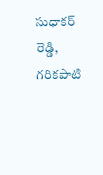సుధాకర్ రెడ్డి, గరికపాటి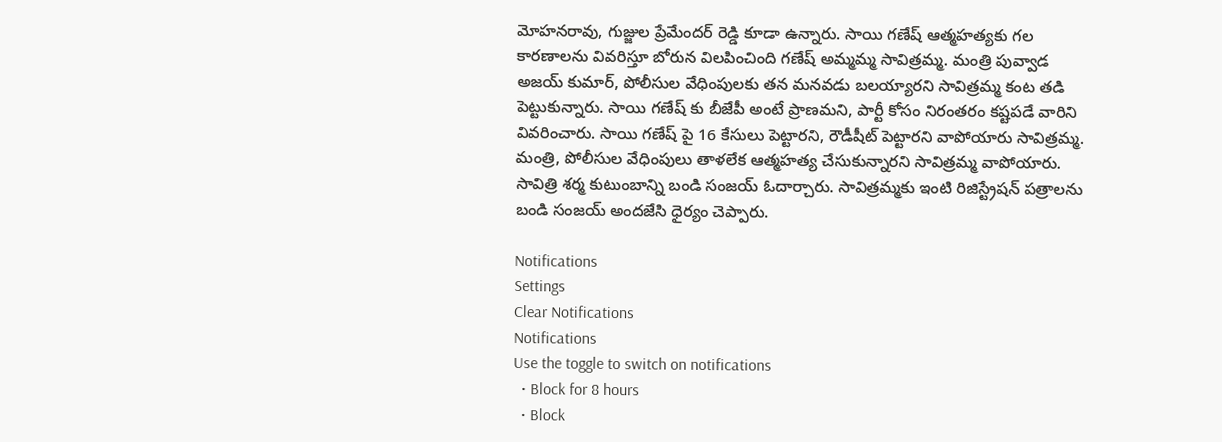మోహనరావు, గుజ్జుల ప్రేమేందర్ రెడ్డి కూడా ఉన్నారు. సాయి గణేష్ ఆత్మహత్యకు గల కారణాలను వివరిస్తూ బోరున విలపించింది గణేష్ అమ్మమ్మ సావిత్రమ్మ. మంత్రి పువ్వాడ అజయ్ కుమార్, పోలీసుల వేధింపులకు తన మనవడు బలయ్యారని సావిత్రమ్మ కంట తడి పెట్టుకున్నారు. సాయి గణేష్ కు బీజేపీ అంటే ప్రాణమని, పార్టీ కోసం నిరంతరం కష్టపడే వారిని వివరించారు. సాయి గణేష్ పై 16 కేసులు పెట్టారని, రౌడీషీట్ పెట్టారని వాపోయారు సావిత్రమ్మ. మంత్రి, పోలీసుల వేధింపులు తాళలేక ఆత్మహత్య చేసుకున్నారని సావిత్రమ్మ వాపోయారు. సావిత్రి శర్మ కుటుంబాన్ని బండి సంజయ్ ఓదార్చారు. సావిత్రమ్మకు ఇంటి రిజిస్ట్రేషన్ పత్రాలను బండి సంజయ్ అందజేసి ధైర్యం చెప్పారు.

Notifications
Settings
Clear Notifications
Notifications
Use the toggle to switch on notifications
  • Block for 8 hours
  • Block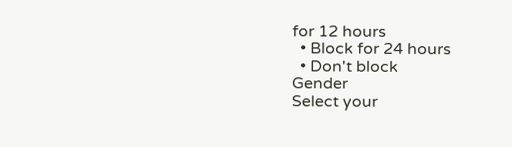for 12 hours
  • Block for 24 hours
  • Don't block
Gender
Select your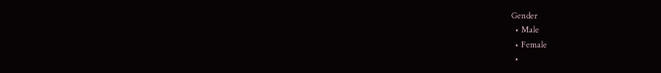Gender
  • Male
  • Female
  •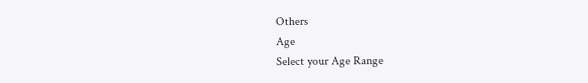Others
Age
Select your Age Range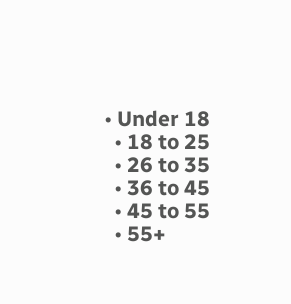• Under 18
  • 18 to 25
  • 26 to 35
  • 36 to 45
  • 45 to 55
  • 55+